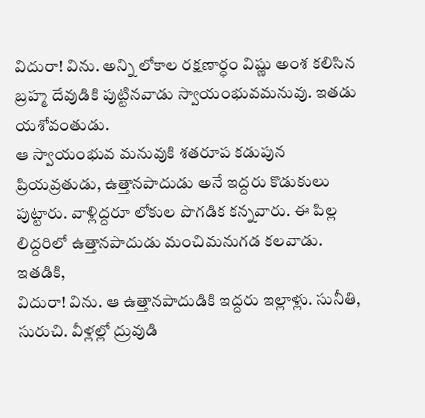విదురా! విను. అన్ని లోకాల రక్షణార్ధం విష్ణు అంశ కలిసిన బ్రహ్మ దేవుడికి పుట్టినవాడు స్వాయంభువమనువు. ఇతడు యశోవంతుడు.
ఆ స్వాయంభువ మనువుకి శతరూప కడుపున ప్రియవ్రతుడు, ఉత్తానపాదుడు అనే ఇద్దరు కొడుకులు పుట్టారు. వాళ్లిద్దరూ లోకుల పొగడిక కన్నవారు. ఈ పిల్ల లిద్దరిలో ఉత్తానపాదుడు మంచిమనుగడ కలవాడు. ఇతడికి,
విదురా! విను. ఆ ఉత్తానపాదుడికి ఇద్దరు ఇల్లాళ్లు. సునీతి, సురుచి. వీళ్లల్లో ద్రువుడి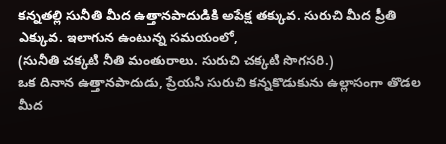కన్నతల్లి సునీతి మీద ఉత్తానపాదుడికి అపేక్ష తక్కువ. సురుచి మీద ప్రీతి ఎక్కువ. ఇలాగున ఉంటున్న సమయంలో,
(సునీతి చక్కటి నీతి మంతురాలు. సురుచి చక్కటి సొగసరి.)
ఒక దినాన ఉత్తానపాదుడు, ప్రేయసి సురుచి కన్నకొడుకును ఉల్లాసంగా తొడల మీద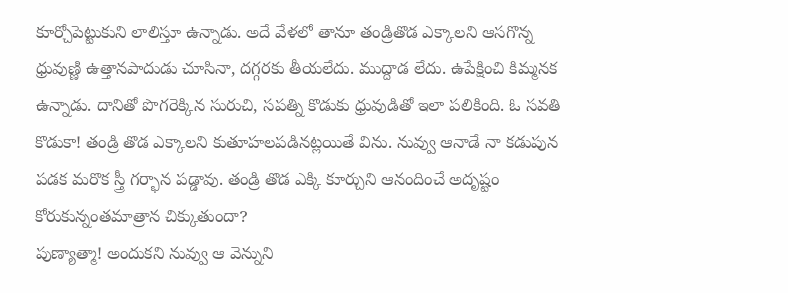కూర్చోపెట్టుకుని లాలిస్తూ ఉన్నాడు. అదే వేళలో తానూ తండ్రితొడ ఎక్కాలని ఆసగొన్న ధ్రువుణ్ణి ఉత్తానపాదుడు చూసినా, దగ్గరకు తీయలేదు. ముద్దాడ లేదు. ఉపేక్షించి కిమ్మనక ఉన్నాడు. దానితో పొగరెక్కిన సురుచి, సపత్ని కొడుకు ధ్రువుడితో ఇలా పలికింది. ఓ సవతి కొడుకా! తండ్రి తొడ ఎక్కాలని కుతూహలపడినట్లయితే విను. నువ్వు ఆనాడే నా కడుపున పడక మరొక స్త్రీ గర్భాన పడ్డావు. తండ్రి తొడ ఎక్కి కూర్చుని ఆనందించే అదృష్టం కోరుకున్నంతమాత్రాన చిక్కుతుందా?
పుణ్యాత్మా! అందుకని నువ్వు ఆ వెన్నుని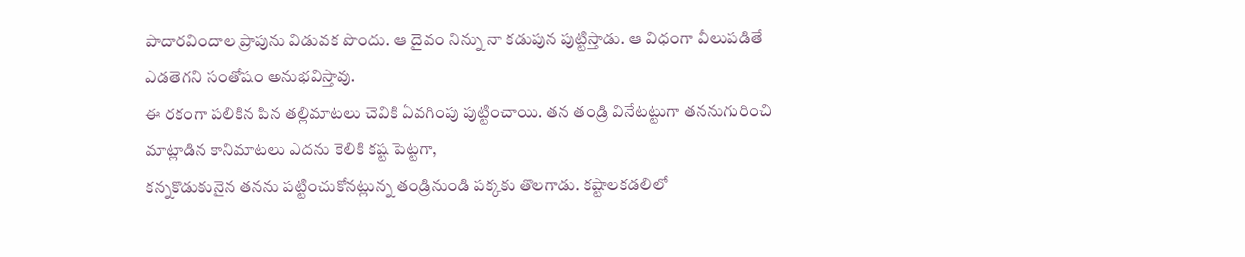పాదారవిందాల ప్రాపును విడువక పొందు. ఆ దైవం నిన్ను నా కడుపున పుట్టిస్తాడు. ఆ విధంగా వీలుపడితే ఎడతెగని సంతోషం అనుభవిస్తావు.
ఈ రకంగా పలికిన పిన తల్లిమాటలు చెవికి ఏవగింపు పుట్టించాయి. తన తండ్రి వినేటట్టుగా తననుగురించి మాట్లాడిన కానిమాటలు ఎదను కెలికి కష్ట పెట్టగా,
కన్నకొడుకునైన తనను పట్టించుకోనట్లున్న తండ్రినుండి పక్కకు తొలగాడు. కష్టాలకడలిలో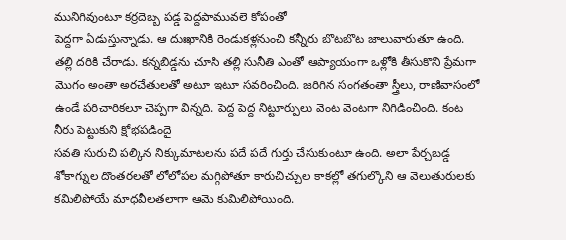మునిగివుంటూ కర్రదెబ్బ పడ్డ పెద్దపామువలె కోపంతో
పెద్దగా ఏడుస్తున్నాడు. ఆ దుఃఖానికి రెండుకళ్లనుంచి కన్నీరు బొటబొట జాలువారుతూ ఉంది. తల్లి దరికి చేరాడు. కన్నబిడ్డను చూసి తల్లి సునీతి ఎంతో ఆప్యాయంగా ఒళ్లోకి తీసుకొని ప్రేమగా మొగం అంతా అరచేతులతో అటూ ఇటూ సవరించింది. జరిగిన సంగతంతా స్త్రీలు, రాణివాసంలో ఉండే పరిచారికలూ చెప్పగా విన్నది. పెద్ద పెద్ద నిట్టూర్పులు వెంట వెంటగా నిగిడించింది. కంట నీరు పెట్టుకుని క్షోభపడిందై
సవతి సురుచి పల్కిన నిక్కుమాటలను పదే పదే గుర్తు చేసుకుంటూ ఉంది. అలా పేర్చబడ్డ శోకాగ్నుల దొంతరలతో లోలోపల మగ్గిపోతూ కారుచిచ్చుల కాకల్లో తగుల్కొని ఆ వెలుతురులకు కమిలిపోయే మాధవీలతలాగా ఆమె కుమిలిపోయింది.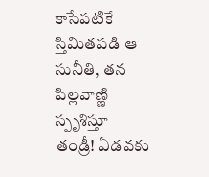కాసేపటికే స్తిమితపడి ఆ సునీతి, తన పిల్లవాణ్ణి స్పృశిస్తూ తండ్రీ! ఏడవకు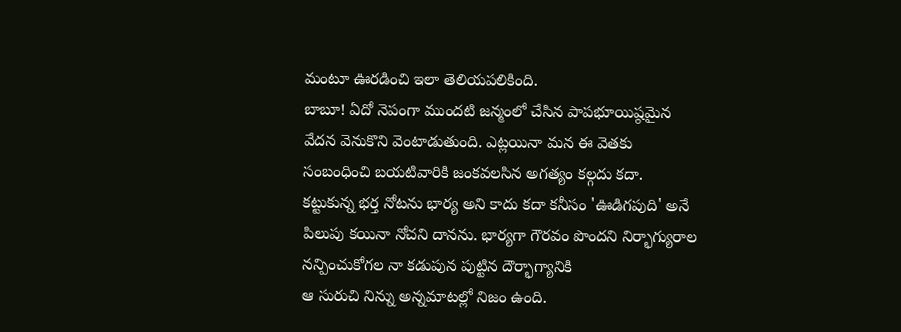మంటూ ఊరడించి ఇలా తెలియపలికింది.
బాబూ! ఏదో నెపంగా ముందటి జన్మంలో చేసిన పాపభూయిష్ఠమైన వేదన వెనుకొని వెంటాడుతుంది. ఎట్లయినా మన ఈ వెతకు సంబంధించి బయటివారికి జంకవలసిన అగత్యం కల్గదు కదా.
కట్టుకున్న భర్త నోటను భార్య అని కాదు కదా కనీసం 'ఊడిగపుది' అనే పిలుపు కయినా నోచని దానను. భార్యగా గౌరవం పొందని నిర్భాగ్యురాల నన్పించుకోగల నా కడుపున పుట్టిన దౌర్భాగ్యానికి
ఆ సురుచి నిన్ను అన్నమాటల్లో నిజం ఉంది.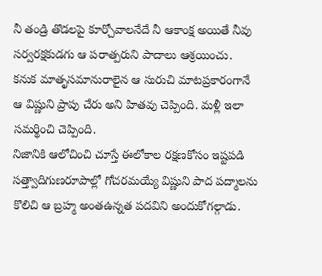నీ తండ్రి తొడలపై కూర్చోవాలనేదే నీ ఆకాంక్ష అయితే నీవు సర్వరక్షకుడగు ఆ పరాత్పరుని పాదాలు ఆశ్రయించు.
కనుక మాతృసమానురాలైన ఆ సురుచి మాటప్రకారంగానే ఆ విష్ణుని ప్రాపు చేరు అని హితవు చెప్పింది. మళ్లీ ఇలా సమర్థించి చెప్పింది.
నిజానికి ఆలోచించి చూస్తే ఈలోకాల రక్షణకోసం ఇష్టపడి సత్త్వాదిగుణరూపాల్లో గోచరమయ్యే విష్ణుని పాద పద్మాలను కొలిచి ఆ బ్రహ్మ అంతఉన్నత పదవిని అందుకోగల్గాడు.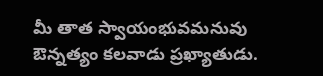మీ తాత స్వాయంభువమనువు ఔన్నత్యం కలవాడు ప్రఖ్యాతుడు.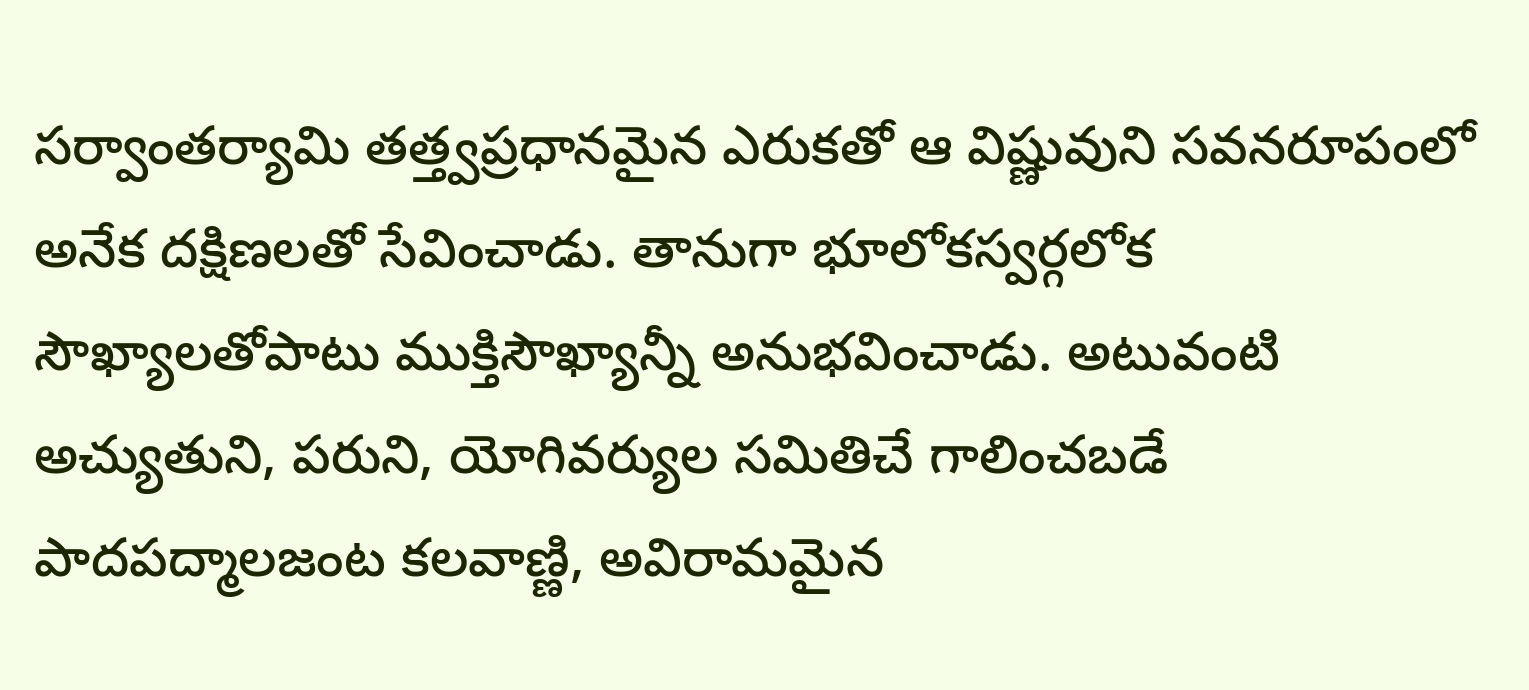సర్వాంతర్యామి తత్త్వప్రధానమైన ఎరుకతో ఆ విష్ణువుని సవనరూపంలో అనేక దక్షిణలతో సేవించాడు. తానుగా భూలోకస్వర్గలోక సౌఖ్యాలతోపాటు ముక్తిసౌఖ్యాన్నీ అనుభవించాడు. అటువంటి అచ్యుతుని, పరుని, యోగివర్యుల సమితిచే గాలించబడే పాదపద్మాలజంట కలవాణ్ణి, అవిరామమైన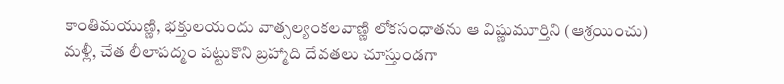కాంతిమయుణ్ణి, భక్తులయందు వాత్సల్యంకలవాణ్ణి లోకసంధాతను ఆ విష్ణుమూర్తిని (ఆశ్రయించు)
మళ్లీ, చేత లీలాపద్మం పట్టుకొని బ్రహ్మాది దేవతలు చూస్తుండగా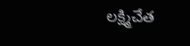లక్ష్మిచేత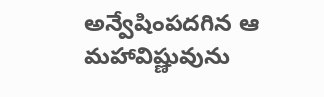అన్వేషింపదగిన ఆ మహావిష్ణువును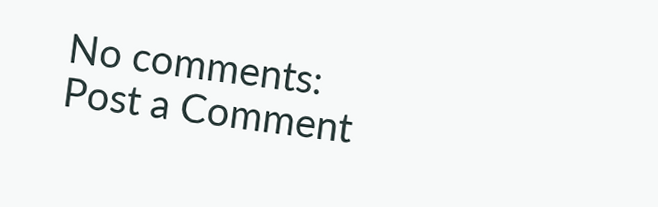No comments:
Post a Comment